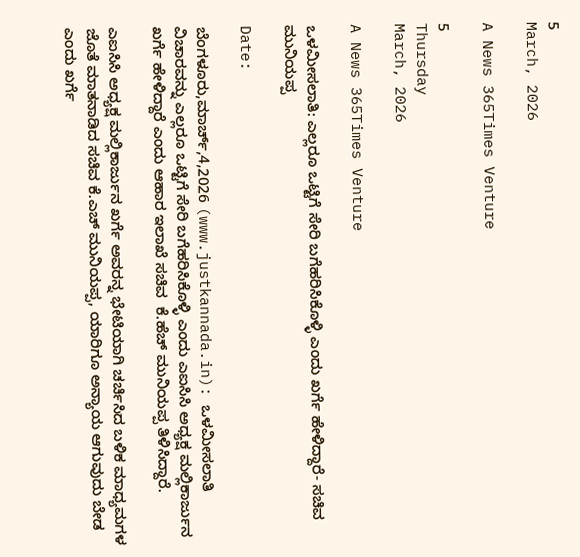5
March, 2026

A News 365Times Venture

5
Thursday
March, 2026

A News 365Times Venture

ಒಳಮೀಸಲಾತಿ: ಎಲ್ಲರೂ ಒಟ್ಟಿಗೆ ಸೇರಿ ಬಗೆಹರಿಸಿಕೊಳ್ಳಿ ಎಂದು ಖರ್ಗೆ ಹೇಳಿದ್ದಾರೆ- ಸಚಿವ ಮುನಿಯಪ್ಪ

Date:

ಬೆಂಗಳೂರು,ಮಾರ್ಚ್,4,2026 (www.justkannada.in): ಒಳಮೀಸಲಾತಿ ವಿಚಾರವನ್ನು ಎಲ್ಲರೂ ಒಟ್ಟಿಗೆ ಸೇರಿ ಬಗೆಹರಿಸಿಕೊಳ್ಳಿ ಎಂದು ಎಐಸಿಸಿ ಅಧ್ಯಕ್ಷ ಮಲ್ಲಿಕಾರ್ಜುನ ಖರ್ಗೆ ಹೇಳಿದ್ದಾರೆ ಎಂದು ಆಹಾರ ಇಲಾಖೆ ಸಚಿವ  ಕೆ.ಹೆಚ್ ಮುನಿಯಪ್ಪ ತಿಳಿಸಿದ್ದಾರೆ.

ಎಐಸಿಸಿ ಅಧ್ಯಕ್ಷ ಮಲ್ಲಿಕಾರ್ಜುನ ಖರ್ಗೆ ಅವರನ್ನ ಭೇಟಿಯಾಗಿ ಚರ್ಚಿಸಿದ ಬಳಿಕ ಮಾಧ್ಯಮಗಳ ಜೊತೆ ಮಾತನಾಡಿದ ಸಚಿವ ಕೆ.ಎಚ್ ಮುನಿಯಪ್ಪ, ಯಾರಿಗೂ ಅನ್ಯಾಯ ಆಗುವುದು ಬೇಡ ಎಂದು ಖರ್ಗೆ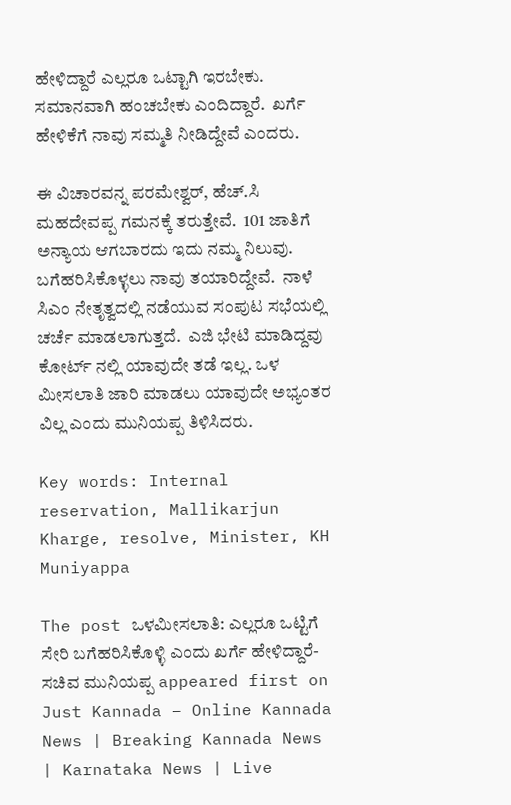ಹೇಳಿದ್ದಾರೆ ಎಲ್ಲರೂ ಒಟ್ಟಾಗಿ ಇರಬೇಕು. ಸಮಾನವಾಗಿ ಹಂಚಬೇಕು ಎಂದಿದ್ದಾರೆ.  ಖರ್ಗೆ ಹೇಳಿಕೆಗೆ ನಾವು ಸಮ್ಮತಿ ನೀಡಿದ್ದೇವೆ ಎಂದರು.

ಈ ವಿಚಾರವನ್ನ ಪರಮೇಶ್ವರ್, ಹೆಚ್.ಸಿ  ಮಹದೇವಪ್ಪ ಗಮನಕ್ಕೆ ತರುತ್ತೇವೆ.  101 ಜಾತಿಗೆ ಅನ್ಯಾಯ ಆಗಬಾರದು ಇದು ನಮ್ಮ ನಿಲುವು.  ಬಗೆಹರಿಸಿಕೊಳ್ಳಲು ನಾವು ತಯಾರಿದ್ದೇವೆ.  ನಾಳೆ ಸಿಎಂ ನೇತೃತ್ವದಲ್ಲಿ ನಡೆಯುವ ಸಂಪುಟ ಸಭೆಯಲ್ಲಿ ಚರ್ಚೆ ಮಾಡಲಾಗುತ್ತದೆ.  ಎಜಿ ಭೇಟಿ ಮಾಡಿದ್ದವು ಕೋರ್ಟ್ ನಲ್ಲಿ ಯಾವುದೇ ತಡೆ ಇಲ್ಲ. ಒಳ ಮೀಸಲಾತಿ ಜಾರಿ ಮಾಡಲು ಯಾವುದೇ ಅಭ್ಯಂತರ ವಿಲ್ಲ ಎಂದು ಮುನಿಯಪ್ಪ ತಿಳಿಸಿದರು.

Key words: Internal reservation, Mallikarjun Kharge, resolve, Minister, KH Muniyappa

The post ಒಳಮೀಸಲಾತಿ: ಎಲ್ಲರೂ ಒಟ್ಟಿಗೆ ಸೇರಿ ಬಗೆಹರಿಸಿಕೊಳ್ಳಿ ಎಂದು ಖರ್ಗೆ ಹೇಳಿದ್ದಾರೆ- ಸಚಿವ ಮುನಿಯಪ್ಪ appeared first on Just Kannada – Online Kannada News | Breaking Kannada News | Karnataka News | Live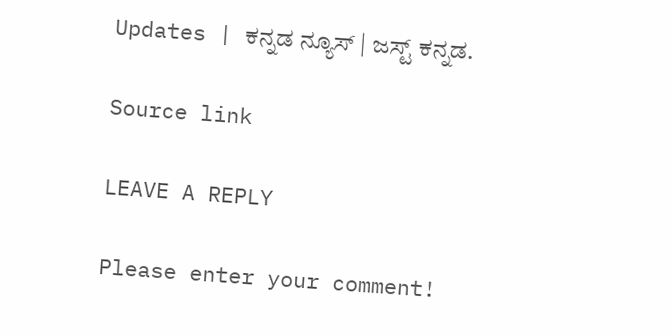Updates | ಕನ್ನಡ ನ್ಯೂಸ್ | ಜಸ್ಟ್ ಕನ್ನಡ.

Source link

LEAVE A REPLY

Please enter your comment!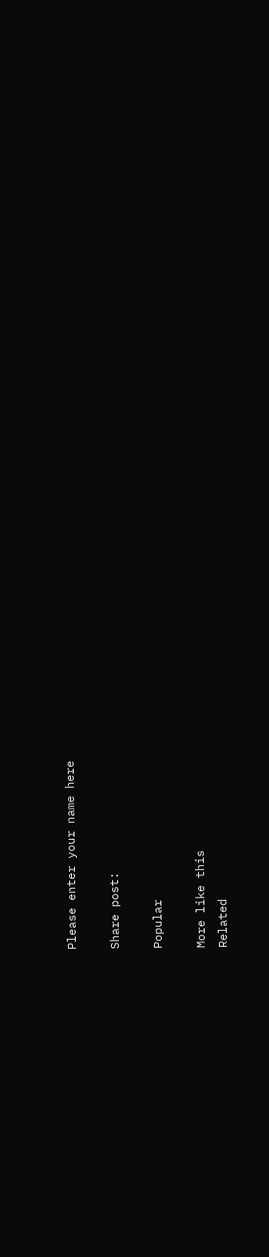Please enter your name here

Share post:

Popular

More like this
Related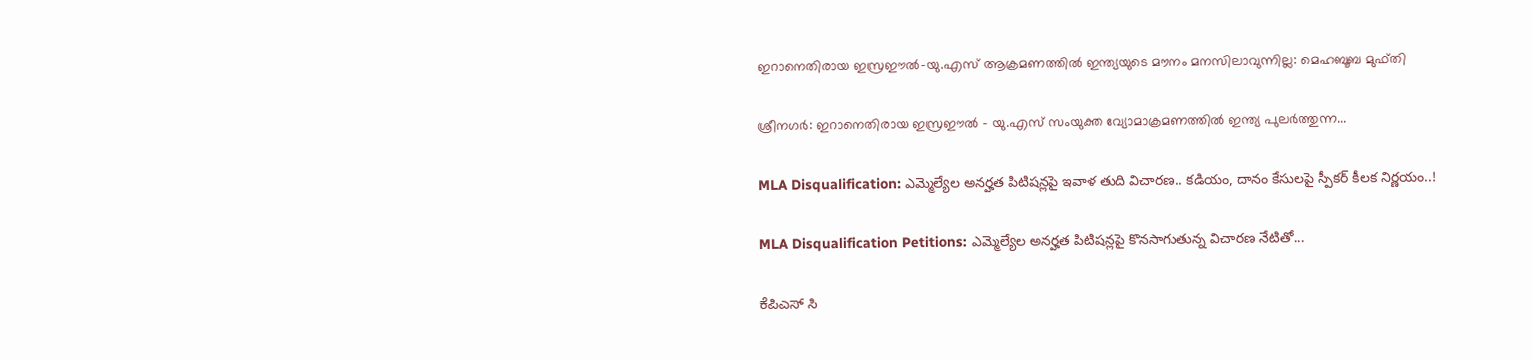ഇറാനെതിരായ ഇസ്രഈല്‍-യു.എസ് ആക്രമണത്തില്‍ ഇന്ത്യയുടെ മൗനം മനസിലാവുന്നില്ല: മെഹബൂബ മുഫ്തി

ശ്രീനഗര്‍: ഇറാനെതിരായ ഇസ്രഈല്‍ – യു.എസ് സംയുക്ത വ്യോമാക്രമണത്തില്‍ ഇന്ത്യ പുലര്‍ത്തുന്ന...

MLA Disqualification: ఎమ్మెల్యేల అనర్హత పిటిషన్లపై ఇవాళ తుది విచారణ.. కడియం, దానం కేసులపై స్పీకర్ కీలక నిర్ణయం..!

MLA Disqualification Petitions: ఎమ్మెల్యేల అనర్హత పిటిషన్లపై కొనసాగుతున్న విచారణ నేటితో...

ಕೆಪಿಎಸ್ ಸಿ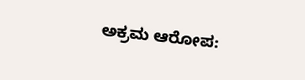ಅಕ್ರಮ ಆರೋಪ: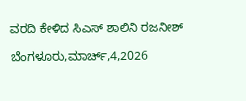ವರದಿ ಕೇಳಿದ ಸಿಎಸ್ ಶಾಲಿನಿ ರಜನೀಶ್

ಬೆಂಗಳೂರು,ಮಾರ್ಚ್,4,2026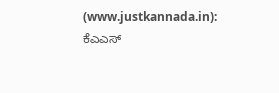(www.justkannada.in):  ಕೆಎಎಸ್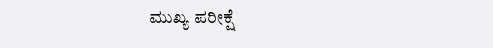ಮುಖ್ಯ ಪರೀಕ್ಷೆ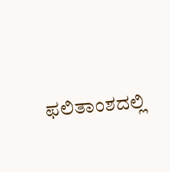ಫಲಿತಾಂಶದಲ್ಲಿ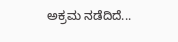ಅಕ್ರಮ ನಡೆದಿದೆ...